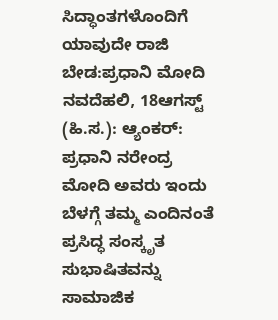ಸಿದ್ಧಾಂತಗಳೊಂದಿಗೆ ಯಾವುದೇ ರಾಜಿ ಬೇಡ:ಪ್ರಧಾನಿ ಮೋದಿ
ನವದೆಹಲಿ, 18ಆಗಸ್ಟ್ (ಹಿ.ಸ.): ಆ್ಯಂಕರ್: ಪ್ರಧಾನಿ ನರೇಂದ್ರ ಮೋದಿ ಅವರು ಇಂದು ಬೆಳಗ್ಗೆ ತಮ್ಮ ಎಂದಿನಂತೆ ಪ್ರಸಿದ್ಧ ಸಂಸ್ಕೃತ ಸುಭಾಷಿತವನ್ನು ಸಾಮಾಜಿಕ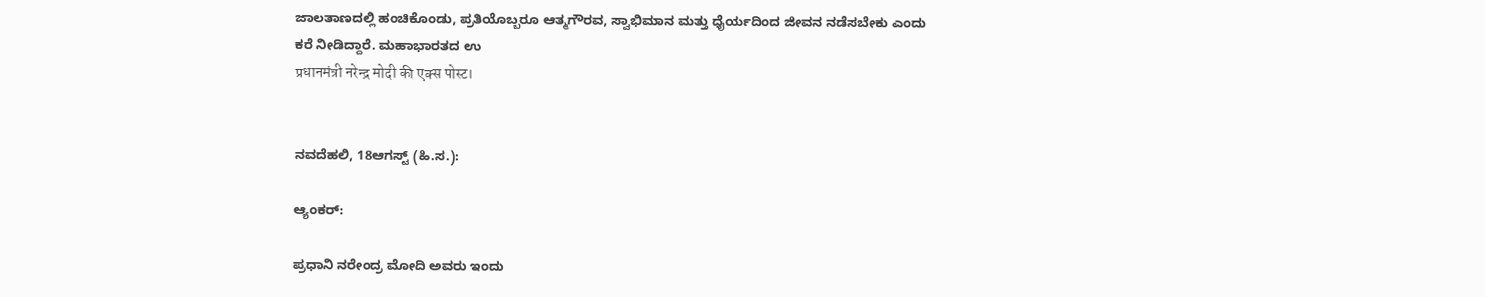ಜಾಲತಾಣದಲ್ಲಿ ಹಂಚಿಕೊಂಡು, ಪ್ರತಿಯೊಬ್ಬರೂ ಆತ್ಮಗೌರವ, ಸ್ವಾಭಿಮಾನ ಮತ್ತು ಧೈರ್ಯದಿಂದ ಜೀವನ ನಡೆಸಬೇಕು ಎಂದು ಕರೆ ನೀಡಿದ್ದಾರೆ. ಮಹಾಭಾರತದ ಉ
प्रधानमंत्री नरेन्द्र मोदी की एक्स पोस्ट।


ನವದೆಹಲಿ, 18ಆಗಸ್ಟ್ (ಹಿ.ಸ.):

ಆ್ಯಂಕರ್:

ಪ್ರಧಾನಿ ನರೇಂದ್ರ ಮೋದಿ ಅವರು ಇಂದು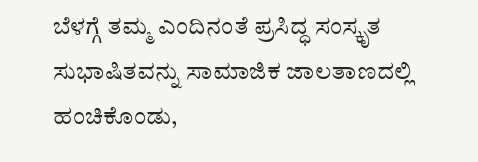ಬೆಳಗ್ಗೆ ತಮ್ಮ ಎಂದಿನಂತೆ ಪ್ರಸಿದ್ಧ ಸಂಸ್ಕೃತ ಸುಭಾಷಿತವನ್ನು ಸಾಮಾಜಿಕ ಜಾಲತಾಣದಲ್ಲಿ ಹಂಚಿಕೊಂಡು,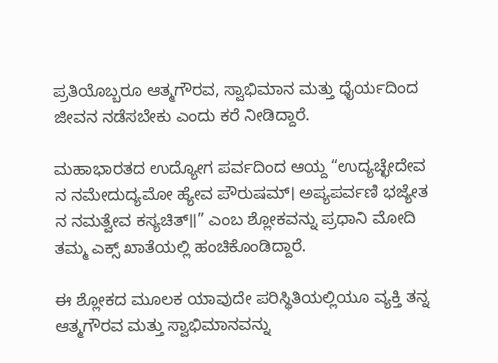ಪ್ರತಿಯೊಬ್ಬರೂ ಆತ್ಮಗೌರವ, ಸ್ವಾಭಿಮಾನ ಮತ್ತು ಧೈರ್ಯದಿಂದ ಜೀವನ ನಡೆಸಬೇಕು ಎಂದು ಕರೆ ನೀಡಿದ್ದಾರೆ.

ಮಹಾಭಾರತದ ಉದ್ಯೋಗ ಪರ್ವದಿಂದ ಆಯ್ದ “ಉದ್ಯಚ್ಛೇದೇವ ನ ನಮೇದುದ್ಯಮೋ ಹ್ಯೇವ ಪೌರುಷಮ್। ಅಪ್ಯಪರ್ವಣಿ ಭಜ್ಯೇತ ನ ನಮತ್ವೇವ ಕಸ್ಯಚಿತ್॥” ಎಂಬ ಶ್ಲೋಕವನ್ನು ಪ್ರಧಾನಿ ಮೋದಿ ತಮ್ಮ ಎಕ್ಸ್ ಖಾತೆಯಲ್ಲಿ ಹಂಚಿಕೊಂಡಿದ್ದಾರೆ.

ಈ ಶ್ಲೋಕದ ಮೂಲಕ ಯಾವುದೇ ಪರಿಸ್ಥಿತಿಯಲ್ಲಿಯೂ ವ್ಯಕ್ತಿ ತನ್ನ ಆತ್ಮಗೌರವ ಮತ್ತು ಸ್ವಾಭಿಮಾನವನ್ನು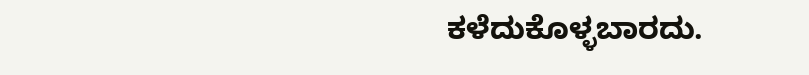ಕಳೆದುಕೊಳ್ಳಬಾರದು.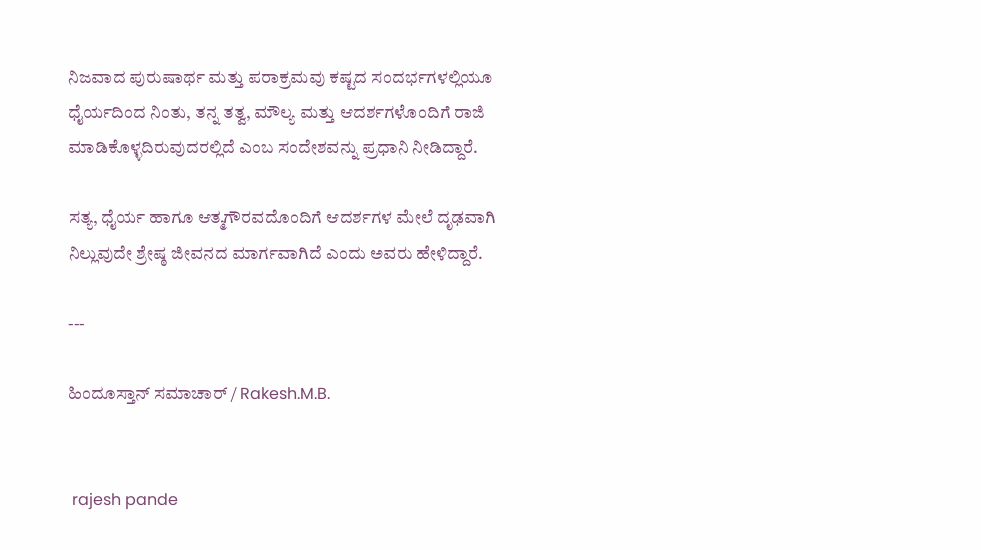ನಿಜವಾದ ಪುರುಷಾರ್ಥ ಮತ್ತು ಪರಾಕ್ರಮವು ಕಷ್ಟದ ಸಂದರ್ಭಗಳಲ್ಲಿಯೂ ಧೈರ್ಯದಿಂದ ನಿಂತು, ತನ್ನ ತತ್ವ, ಮೌಲ್ಯ ಮತ್ತು ಆದರ್ಶಗಳೊಂದಿಗೆ ರಾಜಿ ಮಾಡಿಕೊಳ್ಳದಿರುವುದರಲ್ಲಿದೆ ಎಂಬ ಸಂದೇಶವನ್ನು ಪ್ರಧಾನಿ ನೀಡಿದ್ದಾರೆ.

ಸತ್ಯ, ಧೈರ್ಯ ಹಾಗೂ ಆತ್ಮಗೌರವದೊಂದಿಗೆ ಆದರ್ಶಗಳ ಮೇಲೆ ದೃಢವಾಗಿ ನಿಲ್ಲುವುದೇ ಶ್ರೇಷ್ಠ ಜೀವನದ ಮಾರ್ಗವಾಗಿದೆ ಎಂದು ಅವರು ಹೇಳಿದ್ದಾರೆ.

---

ಹಿಂದೂಸ್ತಾನ್ ಸಮಾಚಾರ್ / Rakesh.M.B.


 rajesh pande